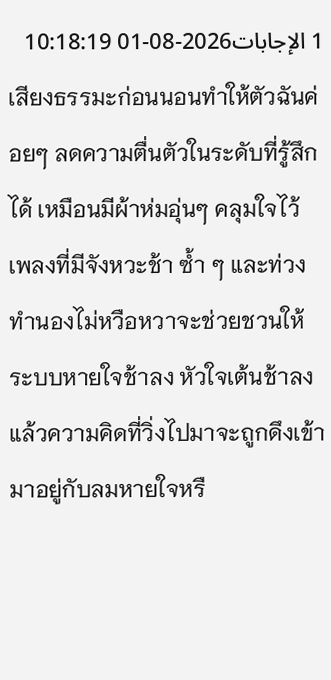1 الإجابات2026-08-01 10:18:19
เสียงธรรมะก่อนนอนทำให้ตัวฉันค่อยๆ ลดความตื่นตัวในระดับที่รู้สึกได้ เหมือนมีผ้าห่มอุ่นๆ คลุมใจไว้ เพลงที่มีจังหวะช้า ซ้ำ ๆ และท่วงทำนองไม่หวือหวาจะช่วยชวนให้ระบบหายใจช้าลง หัวใจเต้นช้าลง แล้วความคิดที่วิ่งไปมาจะถูกดึงเข้ามาอยู่กับลมหายใจหรื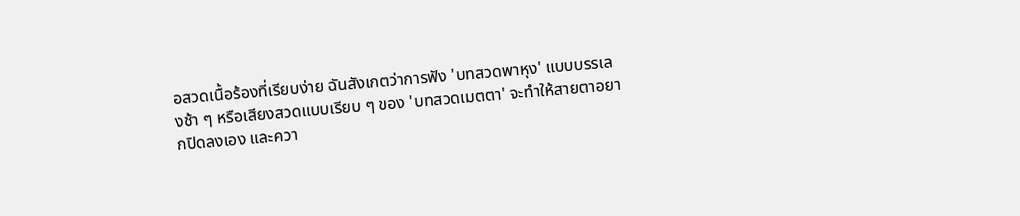อสวดเนื้อร้องที่เรียบง่าย ฉันสังเกตว่าการฟัง 'บทสวดพาหุง' แบบบรรเลงช้า ๆ หรือเสียงสวดแบบเรียบ ๆ ของ 'บทสวดเมตตา' จะทำให้สายตาอยากปิดลงเอง และควา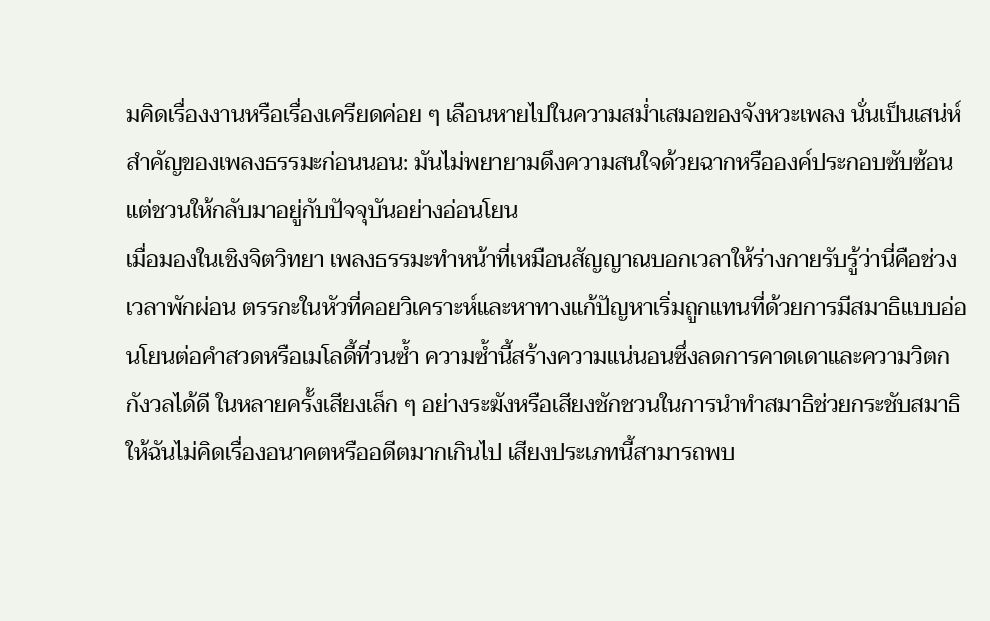มคิดเรื่องงานหรือเรื่องเครียดค่อย ๆ เลือนหายไปในความสม่ำเสมอของจังหวะเพลง นั่นเป็นเสน่ห์สำคัญของเพลงธรรมะก่อนนอน: มันไม่พยายามดึงความสนใจด้วยฉากหรือองค์ประกอบซับซ้อน แต่ชวนให้กลับมาอยู่กับปัจจุบันอย่างอ่อนโยน
เมื่อมองในเชิงจิตวิทยา เพลงธรรมะทำหน้าที่เหมือนสัญญาณบอกเวลาให้ร่างกายรับรู้ว่านี่คือช่วงเวลาพักผ่อน ตรรกะในหัวที่คอยวิเคราะห์และหาทางแก้ปัญหาเริ่มถูกแทนที่ด้วยการมีสมาธิแบบอ่อนโยนต่อคำสวดหรือเมโลดี้ที่วนซ้ำ ความซ้ำนี้สร้างความแน่นอนซึ่งลดการคาดเดาและความวิตกกังวลได้ดี ในหลายครั้งเสียงเล็ก ๆ อย่างระฆังหรือเสียงชักชวนในการนำทำสมาธิช่วยกระชับสมาธิให้ฉันไม่คิดเรื่องอนาคตหรืออดีตมากเกินไป เสียงประเภทนี้สามารถพบ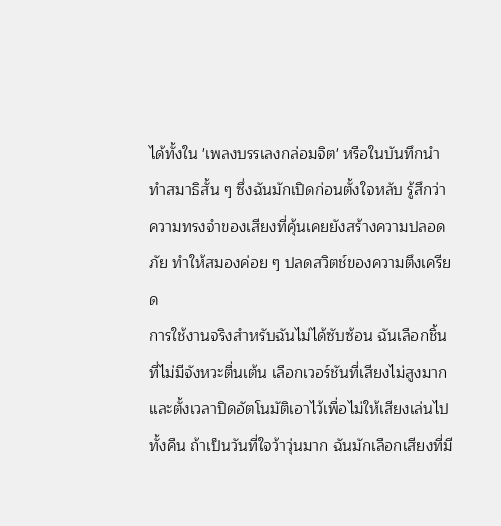ได้ทั้งใน 'เพลงบรรเลงกล่อมจิต' หรือในบันทึกนำทำสมาธิสั้น ๆ ซึ่งฉันมักเปิดก่อนตั้งใจหลับ รู้สึกว่าความทรงจำของเสียงที่คุ้นเคยยังสร้างความปลอดภัย ทำให้สมองค่อย ๆ ปลดสวิตช์ของความตึงเครียด
การใช้งานจริงสำหรับฉันไม่ได้ซับซ้อน ฉันเลือกชิ้นที่ไม่มีจังหวะตื่นเต้น เลือกเวอร์ชันที่เสียงไม่สูงมาก และตั้งเวลาปิดอัตโนมัติเอาไว้เพื่อไม่ให้เสียงเล่นไปทั้งคืน ถ้าเป็นวันที่ใจว้าวุ่นมาก ฉันมักเลือกเสียงที่มี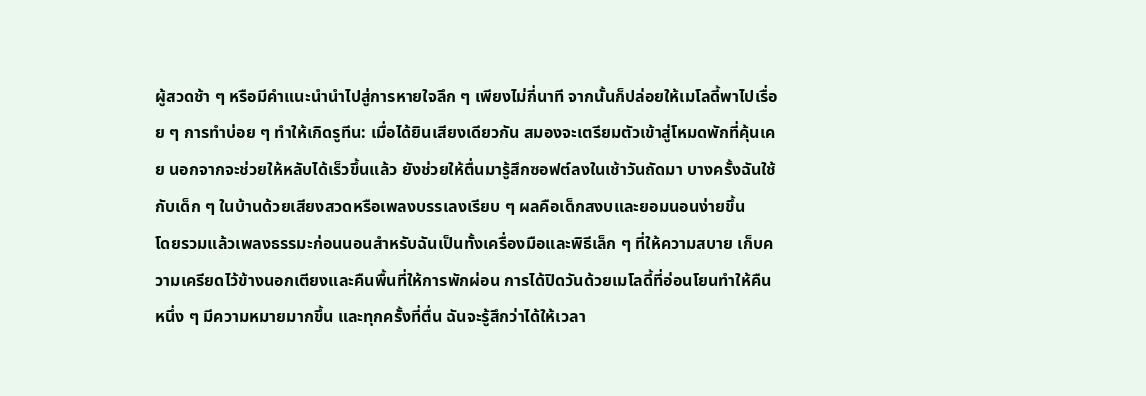ผู้สวดช้า ๆ หรือมีคำแนะนำนำไปสู่การหายใจลึก ๆ เพียงไม่กี่นาที จากนั้นก็ปล่อยให้เมโลดี้พาไปเรื่อย ๆ การทำบ่อย ๆ ทำให้เกิดรูทีน: เมื่อได้ยินเสียงเดียวกัน สมองจะเตรียมตัวเข้าสู่โหมดพักที่คุ้นเคย นอกจากจะช่วยให้หลับได้เร็วขึ้นแล้ว ยังช่วยให้ตื่นมารู้สึกซอฟต์ลงในเช้าวันถัดมา บางครั้งฉันใช้กับเด็ก ๆ ในบ้านด้วยเสียงสวดหรือเพลงบรรเลงเรียบ ๆ ผลคือเด็กสงบและยอมนอนง่ายขึ้น
โดยรวมแล้วเพลงธรรมะก่อนนอนสำหรับฉันเป็นทั้งเครื่องมือและพิธีเล็ก ๆ ที่ให้ความสบาย เก็บความเครียดไว้ข้างนอกเตียงและคืนพื้นที่ให้การพักผ่อน การได้ปิดวันด้วยเมโลดี้ที่อ่อนโยนทำให้คืนหนึ่ง ๆ มีความหมายมากขึ้น และทุกครั้งที่ตื่น ฉันจะรู้สึกว่าได้ให้เวลา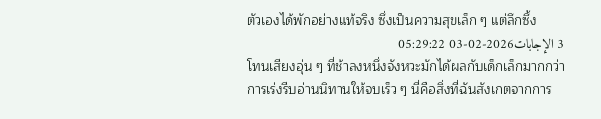ตัวเองได้พักอย่างแท้จริง ซึ่งเป็นความสุขเล็ก ๆ แต่ลึกซึ้ง
3 الإجابات2026-02-03 05:29:22
โทนเสียงอุ่น ๆ ที่ช้าลงหนึ่งจังหวะมักได้ผลกับเด็กเล็กมากกว่าการเร่งรีบอ่านนิทานให้จบเร็ว ๆ นี่คือสิ่งที่ฉันสังเกตจากการ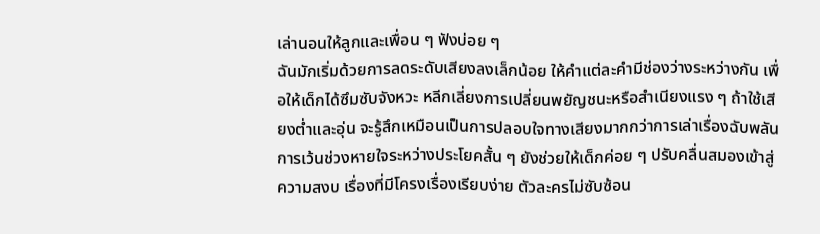เล่านอนให้ลูกและเพื่อน ๆ ฟังบ่อย ๆ
ฉันมักเริ่มด้วยการลดระดับเสียงลงเล็กน้อย ให้คำแต่ละคำมีช่องว่างระหว่างกัน เพื่อให้เด็กได้ซึมซับจังหวะ หลีกเลี่ยงการเปลี่ยนพยัญชนะหรือสำเนียงแรง ๆ ถ้าใช้เสียงต่ำและอุ่น จะรู้สึกเหมือนเป็นการปลอบใจทางเสียงมากกว่าการเล่าเรื่องฉับพลัน การเว้นช่วงหายใจระหว่างประโยคสั้น ๆ ยังช่วยให้เด็กค่อย ๆ ปรับคลื่นสมองเข้าสู่ความสงบ เรื่องที่มีโครงเรื่องเรียบง่าย ตัวละครไม่ซับซ้อน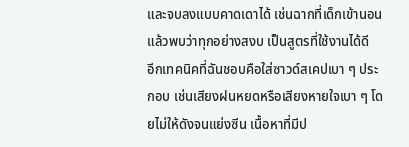และจบลงแบบคาดเดาได้ เช่นฉากที่เด็กเข้านอนแล้วพบว่าทุกอย่างสงบ เป็นสูตรที่ใช้งานได้ดี
อีกเทคนิคที่ฉันชอบคือใส่ซาวด์สเคปเบา ๆ ประกอบ เช่นเสียงฝนหยดหรือเสียงหายใจเบา ๆ โดยไม่ให้ดังจนแย่งซีน เนื้อหาที่มีป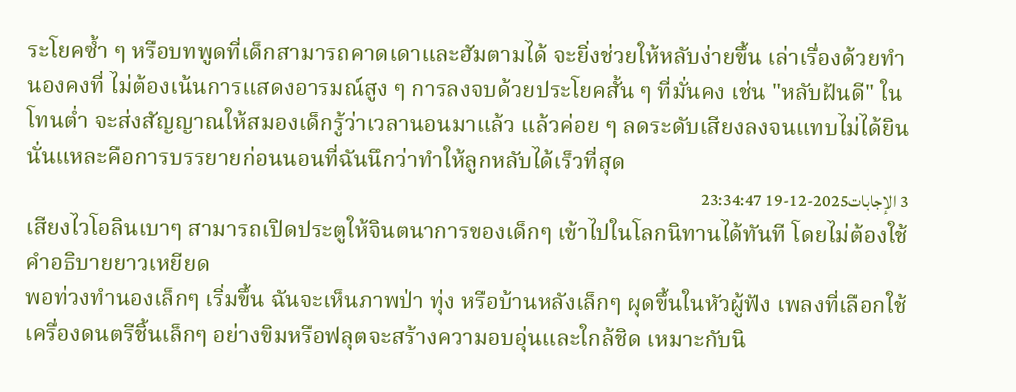ระโยคซ้ำ ๆ หรือบทพูดที่เด็กสามารถคาดเดาและฮัมตามได้ จะยิ่งช่วยให้หลับง่ายขึ้น เล่าเรื่องด้วยทำนองคงที่ ไม่ต้องเน้นการแสดงอารมณ์สูง ๆ การลงจบด้วยประโยคสั้น ๆ ที่มั่นคง เช่น "หลับฝันดี" ในโทนต่ำ จะส่งสัญญาณให้สมองเด็กรู้ว่าเวลานอนมาแล้ว แล้วค่อย ๆ ลดระดับเสียงลงจนแทบไม่ได้ยิน นั่นแหละคือการบรรยายก่อนนอนที่ฉันนึกว่าทำให้ลูกหลับได้เร็วที่สุด
3 الإجابات2025-12-19 23:34:47
เสียงไวโอลินเบาๆ สามารถเปิดประตูให้จินตนาการของเด็กๆ เข้าไปในโลกนิทานได้ทันที โดยไม่ต้องใช้คำอธิบายยาวเหยียด
พอท่วงทำนองเล็กๆ เริ่มขึ้น ฉันจะเห็นภาพป่า ทุ่ง หรือบ้านหลังเล็กๆ ผุดขึ้นในหัวผู้ฟัง เพลงที่เลือกใช้เครื่องดนตรีชิ้นเล็กๆ อย่างขิมหรือฟลุตจะสร้างความอบอุ่นและใกล้ชิด เหมาะกับนิ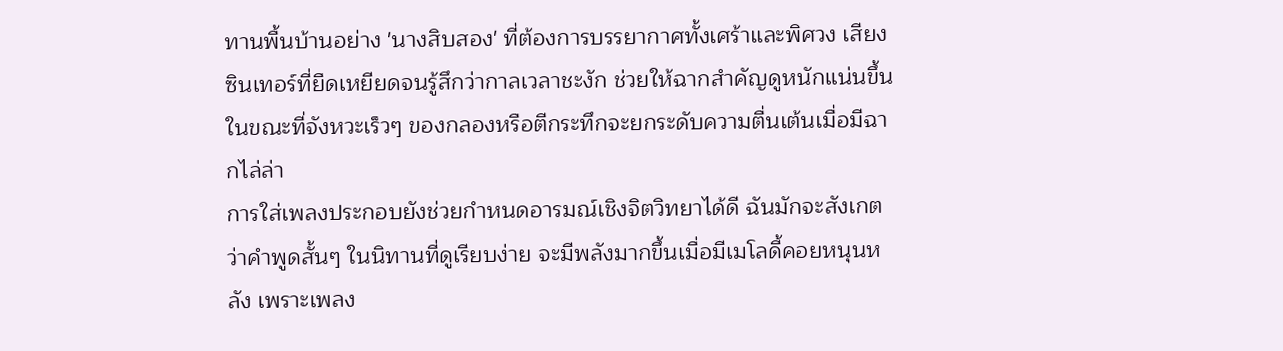ทานพื้นบ้านอย่าง 'นางสิบสอง' ที่ต้องการบรรยากาศทั้งเศร้าและพิศวง เสียงซินเทอร์ที่ยืดเหยียดจนรู้สึกว่ากาลเวลาชะงัก ช่วยให้ฉากสำคัญดูหนักแน่นขึ้น ในขณะที่จังหวะเร็วๆ ของกลองหรือตีกระทึกจะยกระดับความตื่นเต้นเมื่อมีฉากไล่ล่า
การใส่เพลงประกอบยังช่วยกำหนดอารมณ์เชิงจิตวิทยาได้ดี ฉันมักจะสังเกตว่าคำพูดสั้นๆ ในนิทานที่ดูเรียบง่าย จะมีพลังมากขึ้นเมื่อมีเมโลดี้คอยหนุนหลัง เพราะเพลง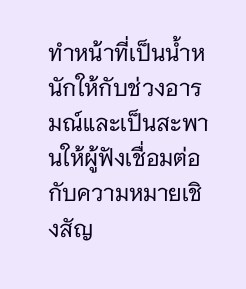ทำหน้าที่เป็นน้ำหนักให้กับช่วงอารมณ์และเป็นสะพานให้ผู้ฟังเชื่อมต่อกับความหมายเชิงสัญ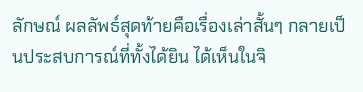ลักษณ์ ผลลัพธ์สุดท้ายคือเรื่องเล่าสั้นๆ กลายเป็นประสบการณ์ที่ทั้งได้ยิน ได้เห็นในจิ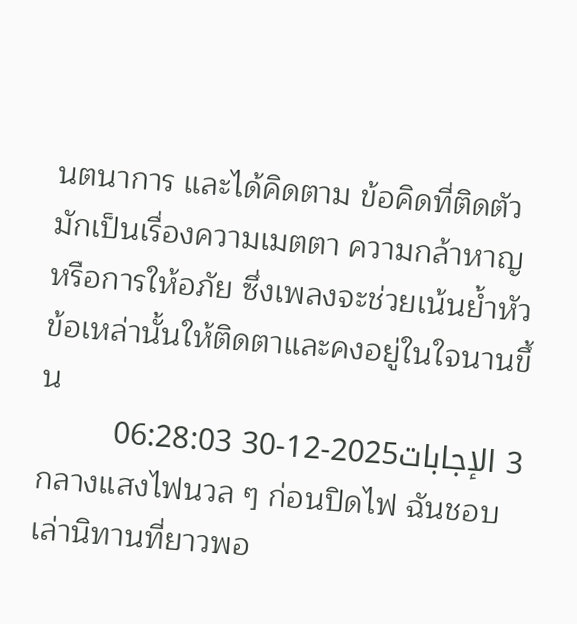นตนาการ และได้คิดตาม ข้อคิดที่ติดตัวมักเป็นเรื่องความเมตตา ความกล้าหาญ หรือการให้อภัย ซึ่งเพลงจะช่วยเน้นย้ำหัวข้อเหล่านั้นให้ติดตาและคงอยู่ในใจนานขึ้น
3 الإجابات2025-12-30 06:28:03
กลางแสงไฟนวล ๆ ก่อนปิดไฟ ฉันชอบเล่านิทานที่ยาวพอ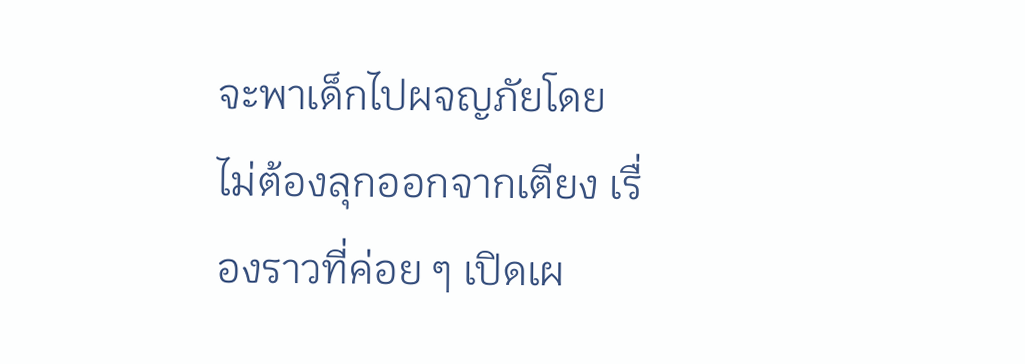จะพาเด็กไปผจญภัยโดยไม่ต้องลุกออกจากเตียง เรื่องราวที่ค่อย ๆ เปิดเผ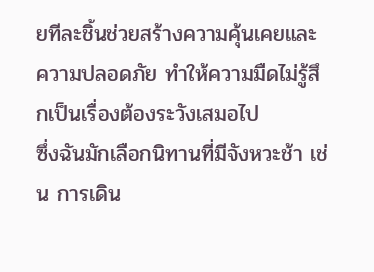ยทีละชิ้นช่วยสร้างความคุ้นเคยและความปลอดภัย ทำให้ความมืดไม่รู้สึกเป็นเรื่องต้องระวังเสมอไป
ซึ่งฉันมักเลือกนิทานที่มีจังหวะช้า เช่น การเดิน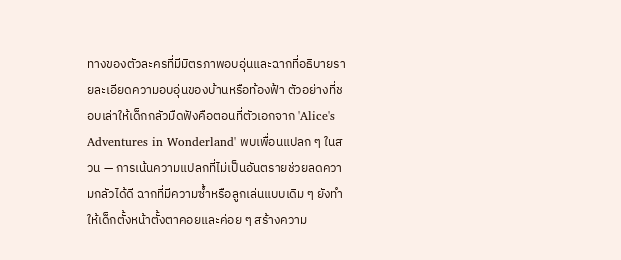ทางของตัวละครที่มีมิตรภาพอบอุ่นและฉากที่อธิบายรายละเอียดความอบอุ่นของบ้านหรือท้องฟ้า ตัวอย่างที่ชอบเล่าให้เด็กกลัวมืดฟังคือตอนที่ตัวเอกจาก 'Alice's Adventures in Wonderland' พบเพื่อนแปลก ๆ ในสวน — การเน้นความแปลกที่ไม่เป็นอันตรายช่วยลดความกลัวได้ดี ฉากที่มีความซ้ำหรือลูกเล่นแบบเดิม ๆ ยังทำให้เด็กตั้งหน้าตั้งตาคอยและค่อย ๆ สร้างความ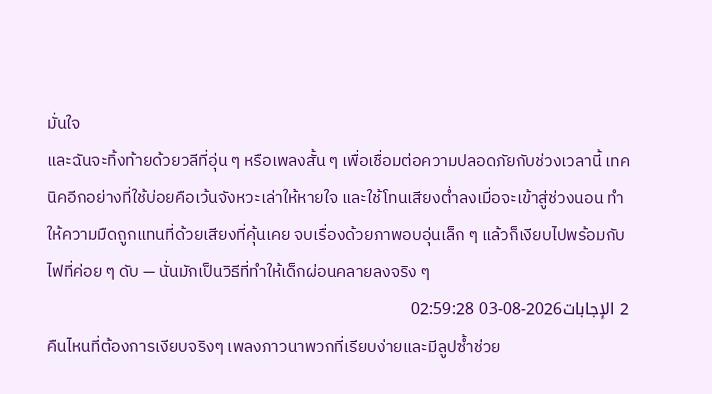มั่นใจ
และฉันจะทิ้งท้ายด้วยวลีที่อุ่น ๆ หรือเพลงสั้น ๆ เพื่อเชื่อมต่อความปลอดภัยกับช่วงเวลานี้ เทคนิคอีกอย่างที่ใช้บ่อยคือเว้นจังหวะเล่าให้หายใจ และใช้โทนเสียงต่ำลงเมื่อจะเข้าสู่ช่วงนอน ทำให้ความมืดถูกแทนที่ด้วยเสียงที่คุ้นเคย จบเรื่องด้วยภาพอบอุ่นเล็ก ๆ แล้วก็เงียบไปพร้อมกับไฟที่ค่อย ๆ ดับ — นั่นมักเป็นวิธีที่ทำให้เด็กผ่อนคลายลงจริง ๆ
2 الإجابات2026-08-03 02:59:28
คืนไหนที่ต้องการเงียบจริงๆ เพลงภาวนาพวกที่เรียบง่ายและมีลูปซ้ำช่วย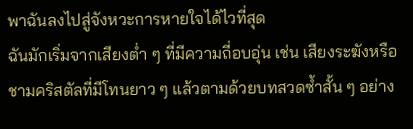พาฉันลงไปสู่จังหวะการหายใจได้ไวที่สุด
ฉันมักเริ่มจากเสียงต่ำ ๆ ที่มีความถี่อบอุ่น เช่น เสียงระฆังหรือชามคริสตัลที่มีโทนยาว ๆ แล้วตามด้วยบทสวดซ้ำสั้น ๆ อย่าง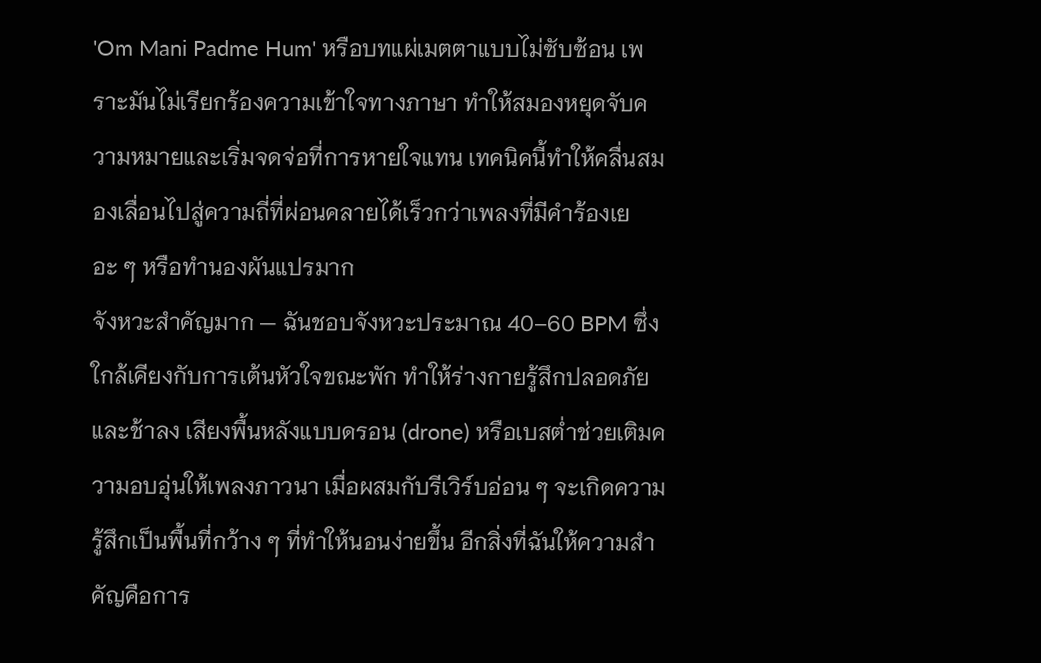'Om Mani Padme Hum' หรือบทแผ่เมตตาแบบไม่ซับซ้อน เพราะมันไม่เรียกร้องความเข้าใจทางภาษา ทำให้สมองหยุดจับความหมายและเริ่มจดจ่อที่การหายใจแทน เทคนิคนี้ทำให้คลื่นสมองเลื่อนไปสู่ความถี่ที่ผ่อนคลายได้เร็วกว่าเพลงที่มีคำร้องเยอะ ๆ หรือทำนองผันแปรมาก
จังหวะสำคัญมาก — ฉันชอบจังหวะประมาณ 40–60 BPM ซึ่งใกล้เคียงกับการเต้นหัวใจขณะพัก ทำให้ร่างกายรู้สึกปลอดภัยและช้าลง เสียงพื้นหลังแบบดรอน (drone) หรือเบสต่ำช่วยเติมความอบอุ่นให้เพลงภาวนา เมื่อผสมกับรีเวิร์บอ่อน ๆ จะเกิดความรู้สึกเป็นพื้นที่กว้าง ๆ ที่ทำให้นอนง่ายขึ้น อีกสิ่งที่ฉันให้ความสำคัญคือการ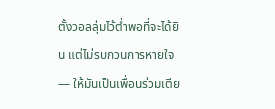ตั้งวอลลุ่มไว้ต่ำพอที่จะได้ยิน แต่ไม่รบกวนการหายใจ — ให้มันเป็นเพื่อนร่วมเตีย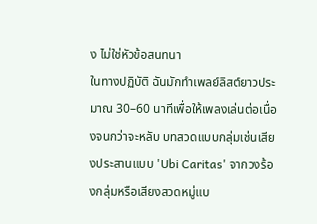ง ไม่ใช่หัวข้อสนทนา
ในทางปฏิบัติ ฉันมักทำเพลย์ลิสต์ยาวประมาณ 30–60 นาทีเพื่อให้เพลงเล่นต่อเนื่องจนกว่าจะหลับ บทสวดแบบกลุ่มเช่นเสียงประสานแบบ 'Ubi Caritas' จากวงร้องกลุ่มหรือเสียงสวดหมู่แบ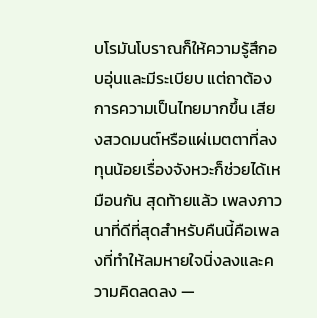บโรมันโบราณก็ให้ความรู้สึกอบอุ่นและมีระเบียบ แต่ถาต้องการความเป็นไทยมากขึ้น เสียงสวดมนต์หรือแผ่เมตตาที่ลงทุนน้อยเรื่องจังหวะก็ช่วยได้เหมือนกัน สุดท้ายแล้ว เพลงภาวนาที่ดีที่สุดสำหรับคืนนี้คือเพลงที่ทำให้ลมหายใจนิ่งลงและความคิดลดลง —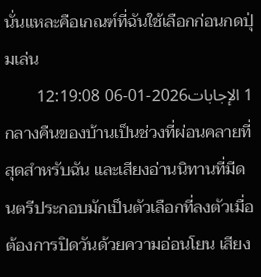นั่นแหละคือเกณฑ์ที่ฉันใช้เลือกก่อนกดปุ่มเล่น
1 الإجابات2026-01-06 12:19:08
กลางคืนของบ้านเป็นช่วงที่ผ่อนคลายที่สุดสำหรับฉัน และเสียงอ่านนิทานที่มีดนตรีประกอบมักเป็นตัวเลือกที่ลงตัวเมื่อต้องการปิดวันด้วยความอ่อนโยน เสียง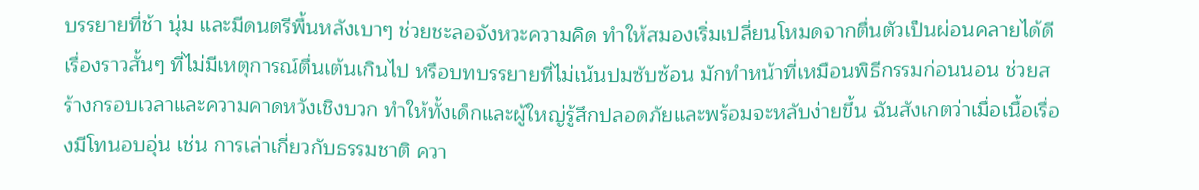บรรยายที่ช้า นุ่ม และมีดนตรีพื้นหลังเบาๆ ช่วยชะลอจังหวะความคิด ทำให้สมองเริ่มเปลี่ยนโหมดจากตื่นตัวเป็นผ่อนคลายได้ดี เรื่องราวสั้นๆ ที่ไม่มีเหตุการณ์ตื่นเต้นเกินไป หรือบทบรรยายที่ไม่เน้นปมซับซ้อน มักทำหน้าที่เหมือนพิธีกรรมก่อนนอน ช่วยสร้างกรอบเวลาและความคาดหวังเชิงบวก ทำให้ทั้งเด็กและผู้ใหญ่รู้สึกปลอดภัยและพร้อมจะหลับง่ายขึ้น ฉันสังเกตว่าเมื่อเนื้อเรื่องมีโทนอบอุ่น เช่น การเล่าเกี่ยวกับธรรมชาติ ควา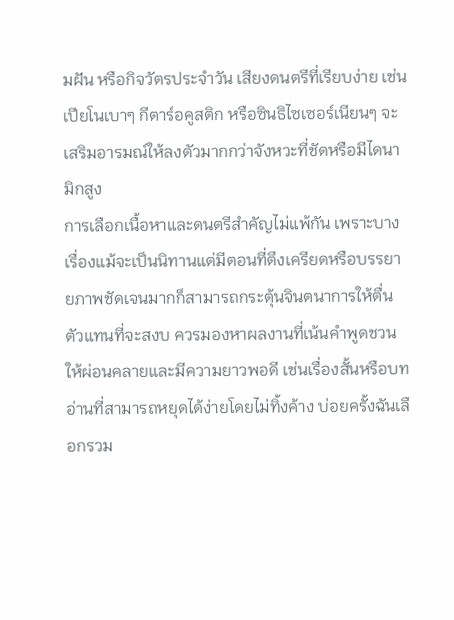มฝัน หรือกิจวัตรประจำวัน เสียงดนตรีที่เรียบง่าย เช่นเปียโนเบาๆ กีตาร์อคูสติก หรือซินธิไซเซอร์เนียนๆ จะเสริมอารมณ์ให้ลงตัวมากกว่าจังหวะที่ชัดหรือมีไดนามิกสูง
การเลือกเนื้อหาและดนตรีสำคัญไม่แพ้กัน เพราะบางเรื่องแม้จะเป็นนิทานแต่มีตอนที่ตึงเครียดหรือบรรยายภาพชัดเจนมากก็สามารถกระตุ้นจินตนาการให้ตื่นตัวแทนที่จะสงบ ควรมองหาผลงานที่เน้นคำพูดชวนให้ผ่อนคลายและมีความยาวพอดี เช่นเรื่องสั้นหรือบทอ่านที่สามารถหยุดได้ง่ายโดยไม่ทิ้งค้าง บ่อยครั้งฉันเลือกรวม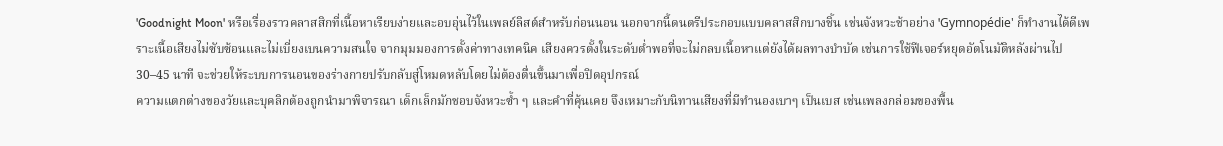'Goodnight Moon' หรือเรื่องราวคลาสสิกที่เนื้อหาเรียบง่ายและอบอุ่นไว้ในเพลย์ลิสต์สำหรับก่อนนอน นอกจากนี้ดนตรีประกอบแบบคลาสสิกบางชิ้น เช่นจังหวะช้าอย่าง 'Gymnopédie' ก็ทำงานได้ดีเพราะเนื้อเสียงไม่ซับซ้อนและไม่เบี่ยงเบนความสนใจ จากมุมมองการตั้งค่าทางเทคนิค เสียงควรตั้งในระดับต่ำพอที่จะไม่กลบเนื้อหาแต่ยังได้ผลทางบำบัด เช่นการใช้ฟีเจอร์หยุดอัตโนมัติหลังผ่านไป 30–45 นาที จะช่วยให้ระบบการนอนของร่างกายปรับกลับสู่โหมดหลับโดยไม่ต้องตื่นขึ้นมาเพื่อปิดอุปกรณ์
ความแตกต่างของวัยและบุคลิกต้องถูกนำมาพิจารณา เด็กเล็กมักชอบจังหวะซ้ำ ๆ และคำที่คุ้นเคย จึงเหมาะกับนิทานเสียงที่มีทำนองเบาๆ เป็นเบส เช่นเพลงกล่อมของพื้น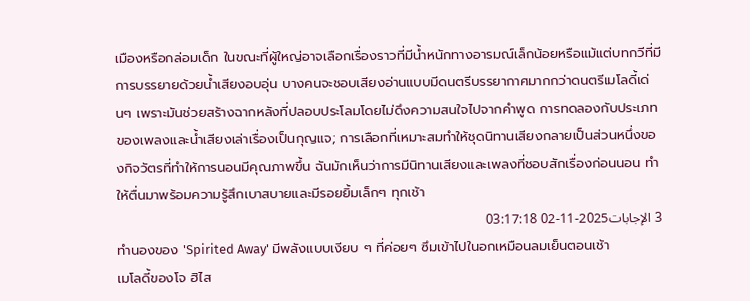เมืองหรือกล่อมเด็ก ในขณะที่ผู้ใหญ่อาจเลือกเรื่องราวที่มีน้ำหนักทางอารมณ์เล็กน้อยหรือแม้แต่บทกวีที่มีการบรรยายด้วยน้ำเสียงอบอุ่น บางคนจะชอบเสียงอ่านแบบมีดนตรีบรรยากาศมากกว่าดนตรีเมโลดี้เด่นๆ เพราะมันช่วยสร้างฉากหลังที่ปลอบประโลมโดยไม่ดึงความสนใจไปจากคำพูด การทดลองกับประเภทของเพลงและน้ำเสียงเล่าเรื่องเป็นกุญแจ; การเลือกที่เหมาะสมทำให้ชุดนิทานเสียงกลายเป็นส่วนหนึ่งของกิจวัตรที่ทำให้การนอนมีคุณภาพขึ้น ฉันมักเห็นว่าการมีนิทานเสียงและเพลงที่ชอบสักเรื่องก่อนนอน ทำให้ตื่นมาพร้อมความรู้สึกเบาสบายและมีรอยยิ้มเล็กๆ ทุกเช้า
3 الإجابات2025-11-02 03:17:18
ทำนองของ 'Spirited Away' มีพลังแบบเงียบ ๆ ที่ค่อยๆ ซึมเข้าไปในอกเหมือนลมเย็นตอนเช้า
เมโลดี้ของโจ ฮิไส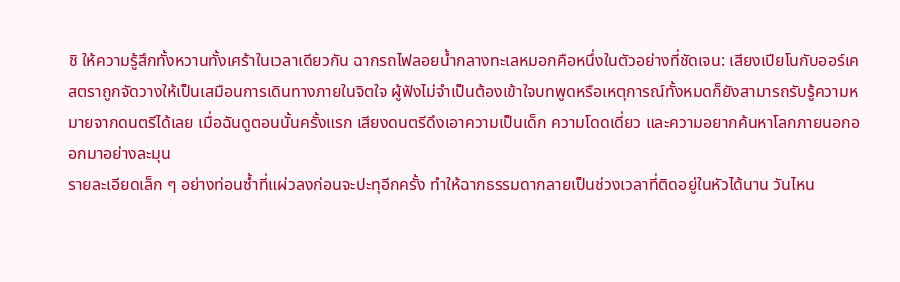ชิ ให้ความรู้สึกทั้งหวานทั้งเศร้าในเวลาเดียวกัน ฉากรถไฟลอยน้ำกลางทะเลหมอกคือหนึ่งในตัวอย่างที่ชัดเจน: เสียงเปียโนกับออร์เคสตราถูกจัดวางให้เป็นเสมือนการเดินทางภายในจิตใจ ผู้ฟังไม่จำเป็นต้องเข้าใจบทพูดหรือเหตุการณ์ทั้งหมดก็ยังสามารถรับรู้ความหมายจากดนตรีได้เลย เมื่อฉันดูตอนนั้นครั้งแรก เสียงดนตรีดึงเอาความเป็นเด็ก ความโดดเดี่ยว และความอยากค้นหาโลกภายนอกออกมาอย่างละมุน
รายละเอียดเล็ก ๆ อย่างท่อนซ้ำที่แผ่วลงก่อนจะปะทุอีกครั้ง ทำให้ฉากธรรมดากลายเป็นช่วงเวลาที่ติดอยู่ในหัวได้นาน วันไหน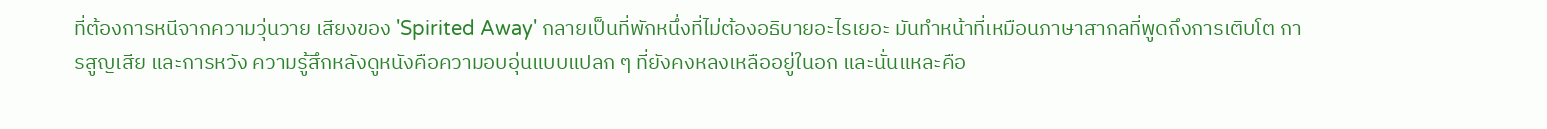ที่ต้องการหนีจากความวุ่นวาย เสียงของ 'Spirited Away' กลายเป็นที่พักหนึ่งที่ไม่ต้องอธิบายอะไรเยอะ มันทำหน้าที่เหมือนภาษาสากลที่พูดถึงการเติบโต การสูญเสีย และการหวัง ความรู้สึกหลังดูหนังคือความอบอุ่นแบบแปลก ๆ ที่ยังคงหลงเหลืออยู่ในอก และนั่นแหละคือ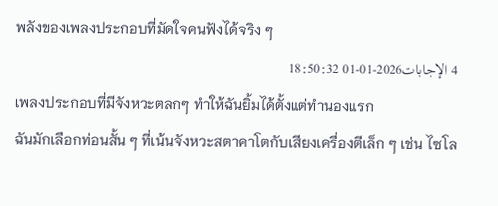พลังของเพลงประกอบที่มัดใจคนฟังได้จริง ๆ
4 الإجابات2026-01-01 18:50:32
เพลงประกอบที่มีจังหวะตลกๆ ทำให้ฉันยิ้มได้ตั้งแต่ทำนองแรก
ฉันมักเลือกท่อนสั้น ๆ ที่เน้นจังหวะสตาคาโตกับเสียงเครื่องตีเล็ก ๆ เช่น ไซโล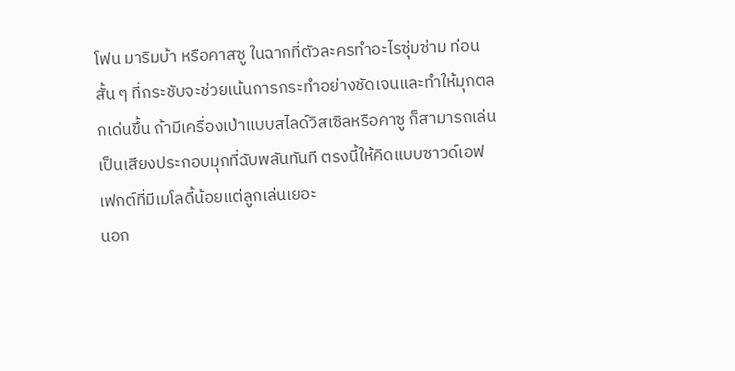โฟน มาริมบ้า หรือคาสซู ในฉากที่ตัวละครทำอะไรซุ่มซ่าม ท่อนสั้น ๆ ที่กระชับจะช่วยเน้นการกระทำอย่างชัดเจนและทำให้มุกตลกเด่นขึ้น ถ้ามีเครื่องเป่าแบบสไลด์วิสเซิลหรือคาซู ก็สามารถเล่นเป็นเสียงประกอบมุกที่ฉับพลันทันที ตรงนี้ให้คิดแบบซาวด์เอฟเฟกต์ที่มีเมโลดี้น้อยแต่ลูกเล่นเยอะ
นอก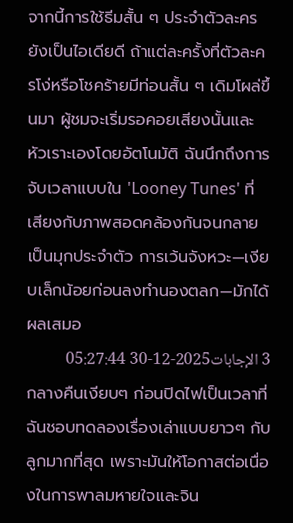จากนี้การใช้ธีมสั้น ๆ ประจำตัวละครยังเป็นไอเดียดี ถ้าแต่ละครั้งที่ตัวละครโง่หรือโชคร้ายมีท่อนสั้น ๆ เดิมโผล่ขึ้นมา ผู้ชมจะเริ่มรอคอยเสียงนั้นและหัวเราะเองโดยอัตโนมัติ ฉันนึกถึงการจับเวลาแบบใน 'Looney Tunes' ที่เสียงกับภาพสอดคล้องกันจนกลายเป็นมุกประจำตัว การเว้นจังหวะ—เงียบเล็กน้อยก่อนลงทำนองตลก—มักได้ผลเสมอ
3 الإجابات2025-12-30 05:27:44
กลางคืนเงียบๆ ก่อนปิดไฟเป็นเวลาที่ฉันชอบทดลองเรื่องเล่าแบบยาวๆ กับลูกมากที่สุด เพราะมันให้โอกาสต่อเนื่องในการพาลมหายใจและจิน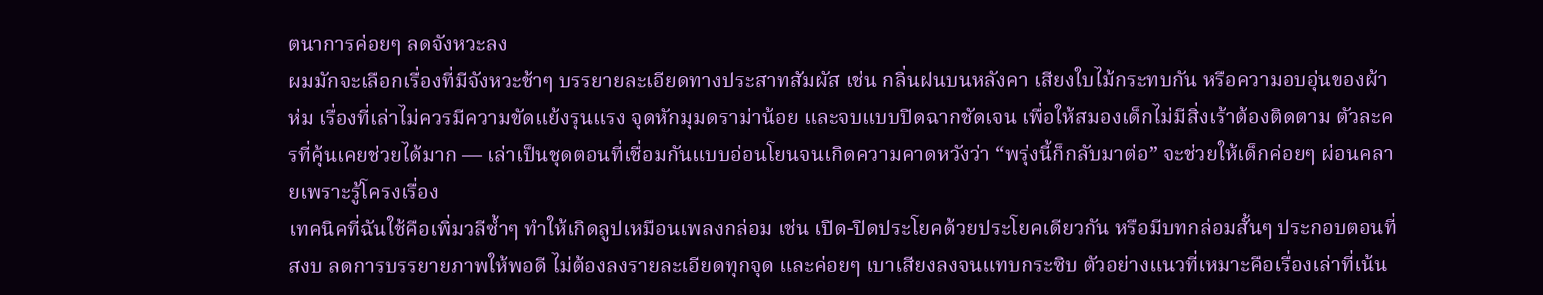ตนาการค่อยๆ ลดจังหวะลง
ผมมักจะเลือกเรื่องที่มีจังหวะช้าๆ บรรยายละเอียดทางประสาทสัมผัส เช่น กลิ่นฝนบนหลังคา เสียงใบไม้กระทบกัน หรือความอบอุ่นของผ้าห่ม เรื่องที่เล่าไม่ควรมีความขัดแย้งรุนแรง จุดหักมุมดราม่าน้อย และจบแบบปิดฉากชัดเจน เพื่อให้สมองเด็กไม่มีสิ่งเร้าต้องติดตาม ตัวละครที่คุ้นเคยช่วยได้มาก — เล่าเป็นชุดตอนที่เชื่อมกันแบบอ่อนโยนจนเกิดความคาดหวังว่า “พรุ่งนี้ก็กลับมาต่อ” จะช่วยให้เด็กค่อยๆ ผ่อนคลายเพราะรู้โครงเรื่อง
เทคนิคที่ฉันใช้คือเพิ่มวลีซ้ำๆ ทำให้เกิดลูปเหมือนเพลงกล่อม เช่น เปิด-ปิดประโยคด้วยประโยคเดียวกัน หรือมีบทกล่อมสั้นๆ ประกอบตอนที่สงบ ลดการบรรยายภาพให้พอดี ไม่ต้องลงรายละเอียดทุกจุด และค่อยๆ เบาเสียงลงจนแทบกระซิบ ตัวอย่างแนวที่เหมาะคือเรื่องเล่าที่เน้น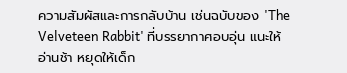ความสัมผัสและการกลับบ้าน เช่นฉบับของ 'The Velveteen Rabbit' ที่บรรยากาศอบอุ่น แนะให้อ่านช้า หยุดให้เด็ก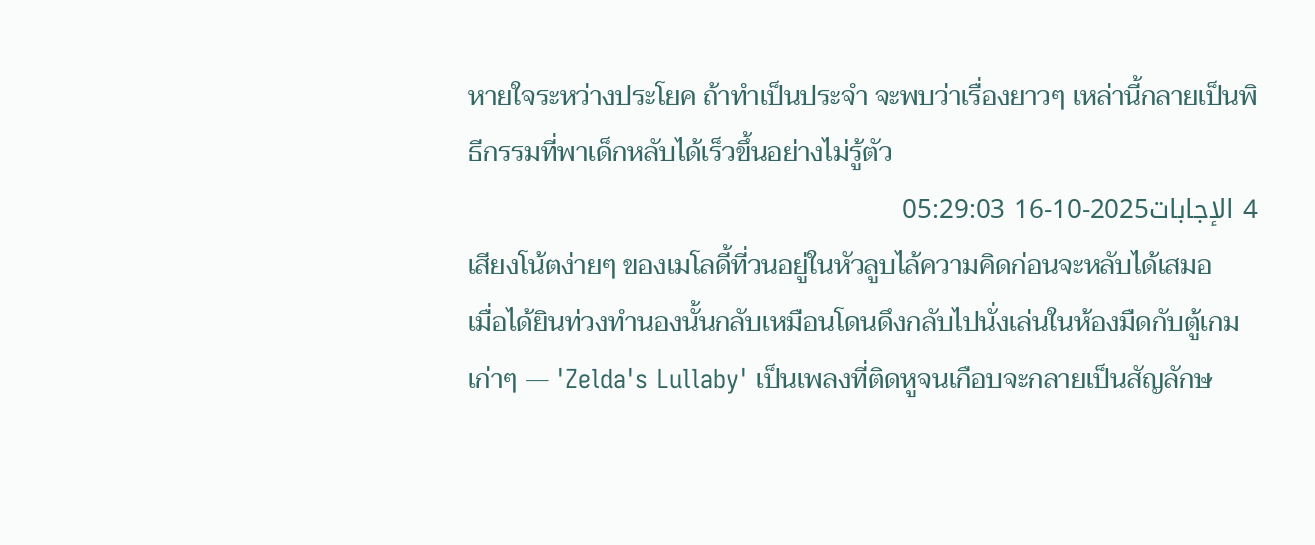หายใจระหว่างประโยค ถ้าทำเป็นประจำ จะพบว่าเรื่องยาวๆ เหล่านี้กลายเป็นพิธีกรรมที่พาเด็กหลับได้เร็วขึ้นอย่างไม่รู้ตัว
4 الإجابات2025-10-16 05:29:03
เสียงโน้ตง่ายๆ ของเมโลดี้ที่วนอยู่ในหัวลูบไล้ความคิดก่อนจะหลับได้เสมอ
เมื่อได้ยินท่วงทำนองนั้นกลับเหมือนโดนดึงกลับไปนั่งเล่นในห้องมืดกับตู้เกมเก่าๆ — 'Zelda's Lullaby' เป็นเพลงที่ติดหูจนเกือบจะกลายเป็นสัญลักษ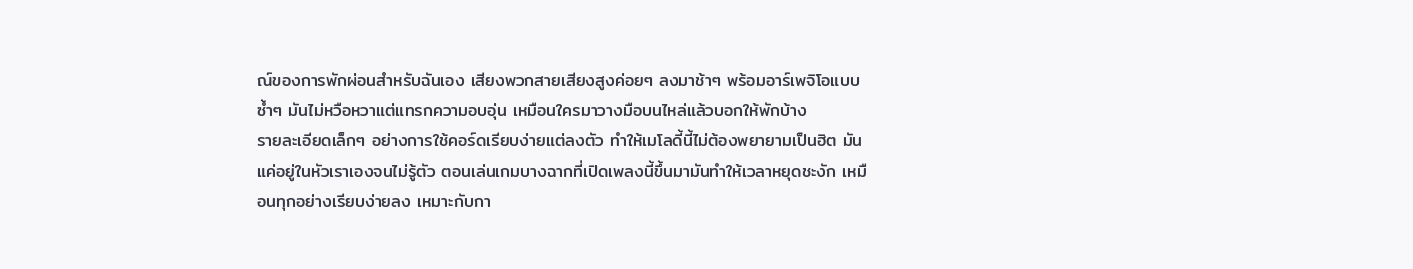ณ์ของการพักผ่อนสำหรับฉันเอง เสียงพวกสายเสียงสูงค่อยๆ ลงมาช้าๆ พร้อมอาร์เพจิโอแบบซ้ำๆ มันไม่หวือหวาแต่แทรกความอบอุ่น เหมือนใครมาวางมือบนไหล่แล้วบอกให้พักบ้าง
รายละเอียดเล็กๆ อย่างการใช้คอร์ดเรียบง่ายแต่ลงตัว ทำให้เมโลดี้นี้ไม่ต้องพยายามเป็นฮิต มันแค่อยู่ในหัวเราเองจนไม่รู้ตัว ตอนเล่นเกมบางฉากที่เปิดเพลงนี้ขึ้นมามันทำให้เวลาหยุดชะงัก เหมือนทุกอย่างเรียบง่ายลง เหมาะกับกา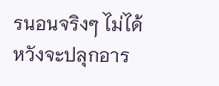รนอนจริงๆ ไม่ได้หวังจะปลุกอาร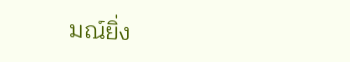มณ์ยิ่ง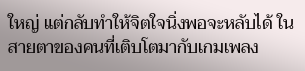ใหญ่ แต่กลับทำให้จิตใจนิ่งพอจะหลับได้ ในสายตาของคนที่เติบโตมากับเกมเพลง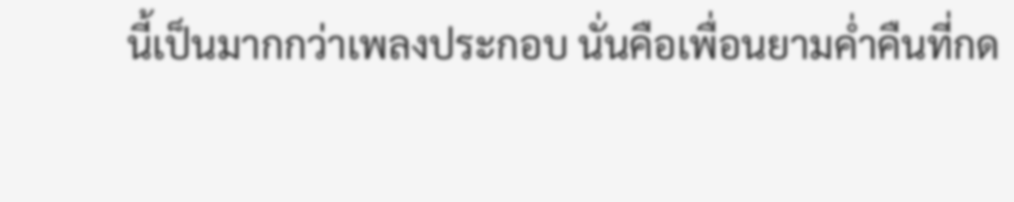นี้เป็นมากกว่าเพลงประกอบ นั่นคือเพื่อนยามค่ำคืนที่กด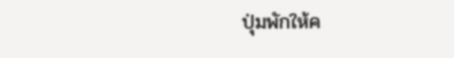ปุ่มพักให้ค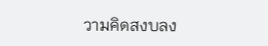วามคิดสงบลง